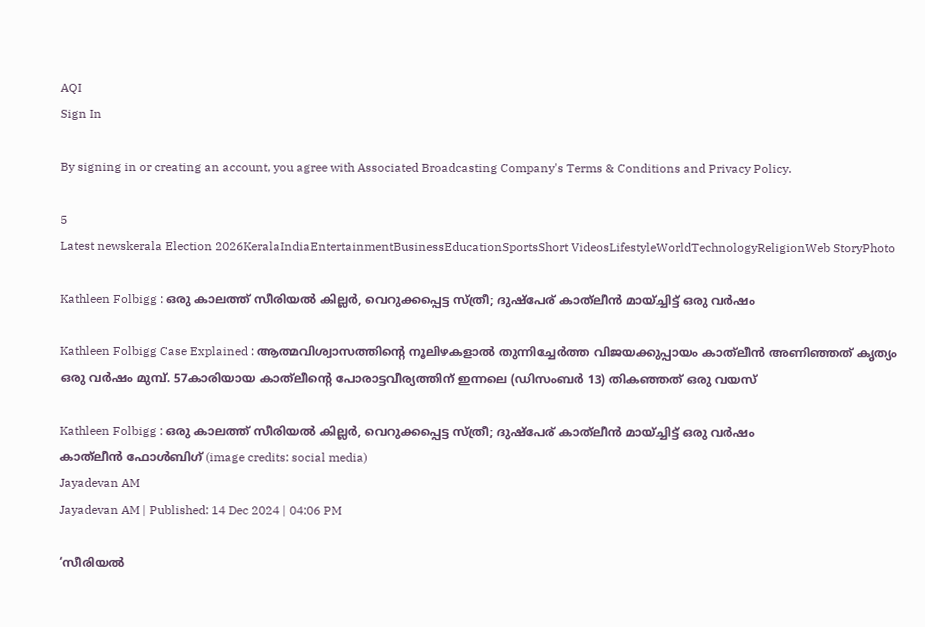AQI
Sign In

By signing in or creating an account, you agree with Associated Broadcasting Company's Terms & Conditions and Privacy Policy.

5
Latest newskerala Election 2026KeralaIndiaEntertainmentBusinessEducationSportsShort VideosLifestyleWorldTechnologyReligionWeb StoryPhoto

Kathleen Folbigg : ഒരു കാലത്ത് സീരിയല്‍ കില്ലര്‍, വെറുക്കപ്പെട്ട സ്ത്രീ; ദുഷ്‌പേര് കാത്‌ലീന്‍ മായ്ച്ചിട്ട് ഒരു വര്‍ഷം

Kathleen Folbigg Case Explained : ആത്മവിശ്വാസത്തിന്റെ നൂലിഴകളാല്‍ തുന്നിച്ചേര്‍ത്ത വിജയക്കുപ്പായം കാത്‌ലീന്‍ അണിഞ്ഞത് കൃത്യം ഒരു വര്‍ഷം മുമ്പ്. 57കാരിയായ കാത്‌ലീന്റെ പോരാട്ടവീര്യത്തിന് ഇന്നലെ (ഡിസംബര്‍ 13) തികഞ്ഞത് ഒരു വയസ്

Kathleen Folbigg : ഒരു കാലത്ത് സീരിയല്‍ കില്ലര്‍, വെറുക്കപ്പെട്ട സ്ത്രീ; ദുഷ്‌പേര് കാത്‌ലീന്‍ മായ്ച്ചിട്ട് ഒരു വര്‍ഷം
കാത്‌ലീന്‍ ഫോള്‍ബിഗ്‌ (image credits: social media)
Jayadevan AM
Jayadevan AM | Published: 14 Dec 2024 | 04:06 PM

‘സീരിയല്‍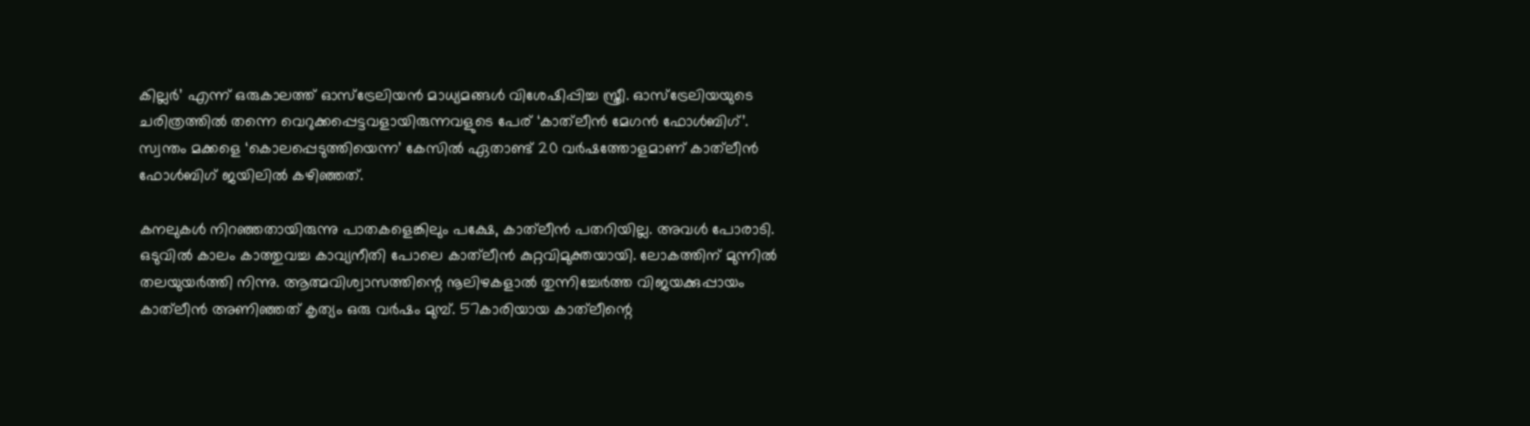കില്ലര്‍’ എന്ന് ഒരുകാലത്ത് ഓസ്‌ട്രേലിയന്‍ മാധ്യമങ്ങള്‍ വിശേഷിപ്പിച്ച സ്ത്രീ. ഓസ്‌ട്രേലിയയുടെ ചരിത്രത്തില്‍ തന്നെ വെറുക്കപ്പെട്ടവളായിരുന്നവളുടെ പേര് ‘കാത്‌ലീന്‍ മേഗന്‍ ഫോള്‍ബിഗ്’. സ്വന്തം മക്കളെ ‘കൊലപ്പെടുത്തിയെന്ന’ കേസില്‍ ഏതാണ്ട് 20 വര്‍ഷത്തോളമാണ് കാത്‌ലീന്‍ ഫോള്‍ബിഗ് ജയിലില്‍ കഴിഞ്ഞത്.

കനലുകള്‍ നിറഞ്ഞതായിരുന്നു പാതകളെങ്കിലും പക്ഷേ, കാത്‌ലീന്‍ പതറിയില്ല. അവള്‍ പോരാടി. ഒടുവില്‍ കാലം കാത്തുവച്ച കാവ്യനീതി പോലെ കാത്‌ലീന്‍ കുറ്റവിമുക്തയായി. ലോകത്തിന് മുന്നില്‍ തലയുയര്‍ത്തി നിന്നു. ആത്മവിശ്വാസത്തിന്റെ നൂലിഴകളാല്‍ തുന്നിച്ചേര്‍ത്ത വിജയക്കുപ്പായം കാത്‌ലീന്‍ അണിഞ്ഞത് കൃത്യം ഒരു വര്‍ഷം മുമ്പ്. 57കാരിയായ കാത്‌ലീന്റെ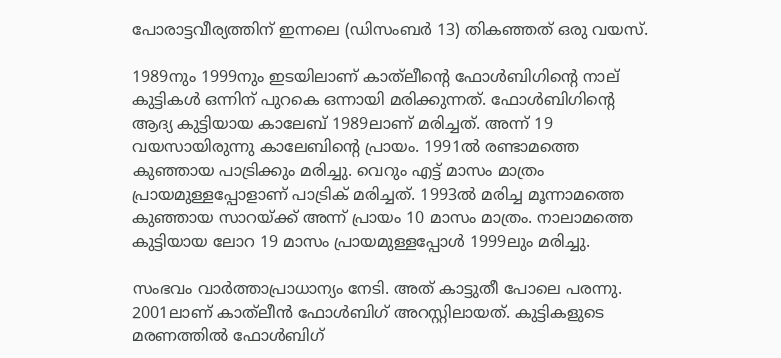പോരാട്ടവീര്യത്തിന് ഇന്നലെ (ഡിസംബര്‍ 13) തികഞ്ഞത് ഒരു വയസ്.

1989നും 1999നും ഇടയിലാണ് കാത്‌ലീന്റെ ഫോള്‍ബിഗിന്റെ നാല് കുട്ടികള്‍ ഒന്നിന് പുറകെ ഒന്നായി മരിക്കുന്നത്. ഫോള്‍ബിഗിന്റെ ആദ്യ കുട്ടിയായ കാലേബ് 1989ലാണ് മരിച്ചത്. അന്ന് 19 വയസായിരുന്നു കാലേബിന്റെ പ്രായം. 1991ല്‍ രണ്ടാമത്തെ കുഞ്ഞായ പാട്രിക്കും മരിച്ചു. വെറും എട്ട് മാസം മാത്രം പ്രായമുള്ളപ്പോളാണ് പാട്രിക് മരിച്ചത്. 1993ല്‍ മരിച്ച മൂന്നാമത്തെ കുഞ്ഞായ സാറയ്ക്ക് അന്ന് പ്രായം 10 മാസം മാത്രം. നാലാമത്തെ കുട്ടിയായ ലോറ 19 മാസം പ്രായമുള്ളപ്പോള്‍ 1999ലും മരിച്ചു.

സംഭവം വാര്‍ത്താപ്രാധാന്യം നേടി. അത് കാട്ടുതീ പോലെ പരന്നു. 2001ലാണ് കാത്‌ലീന്‍ ഫോള്‍ബിഗ് അറസ്റ്റിലായത്. കുട്ടികളുടെ മരണത്തില്‍ ഫോള്‍ബിഗ്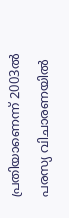പ്രതിയാണെന്ന് 2003ല്‍ പരസ്യ വിചാരണയില്‍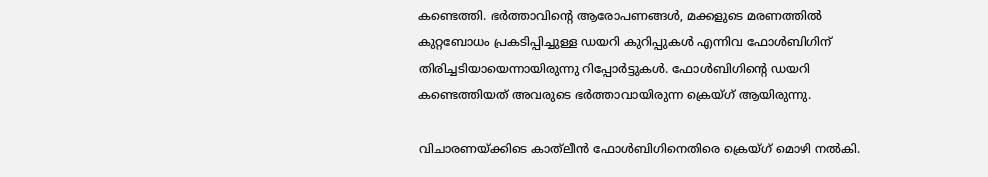കണ്ടെത്തി. ഭര്‍ത്താവിന്റെ ആരോപണങ്ങള്‍, മക്കളുടെ മരണത്തില്‍ കുറ്റബോധം പ്രകടിപ്പിച്ചുള്ള ഡയറി കുറിപ്പുകള്‍ എന്നിവ ഫോള്‍ബിഗിന് തിരിച്ചടിയായെന്നായിരുന്നു റിപ്പോര്‍ട്ടുകള്‍. ഫോള്‍ബിഗിന്റെ ഡയറി കണ്ടെത്തിയത് അവരുടെ ഭര്‍ത്താവായിരുന്ന ക്രെയ്ഗ് ആയിരുന്നു.

വിചാരണയ്ക്കിടെ കാത്‌ലീന്‍ ഫോള്‍ബിഗിനെതിരെ ക്രെയ്ഗ് മൊഴി നല്‍കി.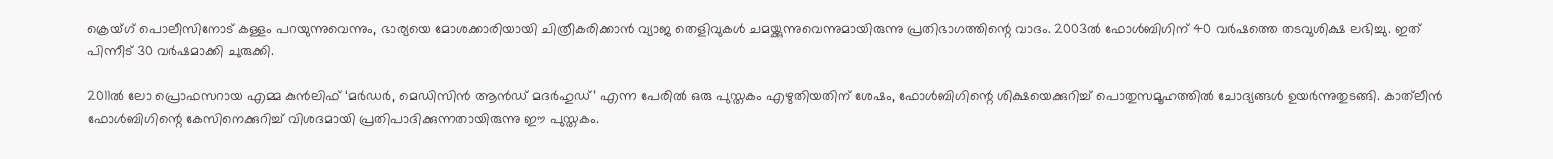ക്രെയ്ഗ് പൊലീസിനോട് കള്ളം പറയുന്നുവെന്നും, ഭാര്യയെ മോശക്കാരിയായി ചിത്രീകരിക്കാന്‍ വ്യാജ തെളിവുകള്‍ ചമയ്ക്കുന്നുവെന്നുമായിരുന്നു പ്രതിഭാഗത്തിന്റെ വാദം. 2003ല്‍ ഫോള്‍ബിഗിന് 40 വര്‍ഷത്തെ തടവുശിക്ഷ ലഭിച്ചു. ഇത് പിന്നീട് 30 വര്‍ഷമാക്കി ചുരുക്കി.

2011ല്‍ ലോ പ്രൊഫസറായ എമ്മ കുന്‍ലിഫ് ‘മര്‍ഡര്‍, മെഡിസിന്‍ ആന്‍ഡ് മദര്‍ഹുഡ്’ എന്ന പേരില്‍ ഒരു പുസ്തകം എഴുതിയതിന് ശേഷം, ഫോള്‍ബിഗിന്റെ ശിക്ഷയെക്കുറിച്ച് പൊതുസമൂഹത്തില്‍ ചോദ്യങ്ങള്‍ ഉയര്‍ന്നുതുടങ്ങി. കാത്‌ലീന്‍ ഫോള്‍ബിഗിന്റെ കേസിനെക്കുറിച്ച് വിശദമായി പ്രതിപാദിക്കുന്നതായിരുന്നു ഈ പുസ്തകം.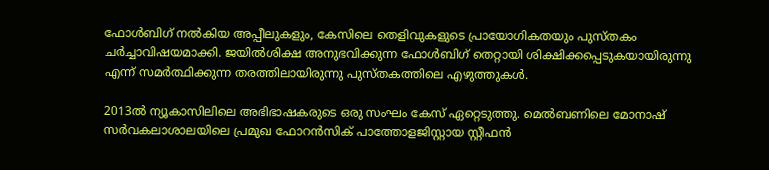ഫോള്‍ബിഗ് നല്‍കിയ അപ്പീലുകളും, കേസിലെ തെളിവുകളുടെ പ്രായോഗികതയും പുസ്തകം ചര്‍ച്ചാവിഷയമാക്കി. ജയില്‍ശിക്ഷ അനുഭവിക്കുന്ന ഫോള്‍ബിഗ് തെറ്റായി ശിക്ഷിക്കപ്പെടുകയായിരുന്നു എന്ന് സമര്‍ത്ഥിക്കുന്ന തരത്തിലായിരുന്നു പുസ്തകത്തിലെ എഴുത്തുകള്‍.

2013ല്‍ ന്യൂകാസിലിലെ അഭിഭാഷകരുടെ ഒരു സംഘം കേസ് ഏറ്റെടുത്തു. മെല്‍ബണിലെ മോനാഷ് സര്‍വകലാശാലയിലെ പ്രമുഖ ഫോറന്‍സിക് പാത്തോളജിസ്റ്റായ സ്റ്റീഫന്‍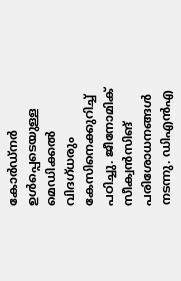കോര്‍ഡ്‌നര്‍ ഉള്‍പ്പെടെയുള്ള മെഡിക്കല്‍ വിദഗ്ധരും കേസിനെക്കുറിച്ച് പഠിച്ചു. ജീനോമിക് സീക്വന്‍സിങ് പരിശോധനങ്ങള്‍ നടന്നു. ഡിഎന്‍എ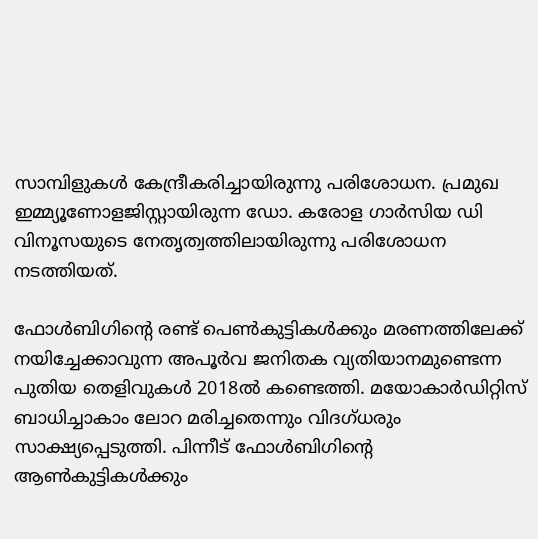സാമ്പിളുകള്‍ കേന്ദ്രീകരിച്ചായിരുന്നു പരിശോധന. പ്രമുഖ ഇമ്മ്യൂണോളജിസ്റ്റായിരുന്ന ഡോ. കരോള ഗാര്‍സിയ ഡി വിനൂസയുടെ നേതൃത്വത്തിലായിരുന്നു പരിശോധന നടത്തിയത്.

ഫോള്‍ബിഗിന്റെ രണ്ട് പെണ്‍കുട്ടികള്‍ക്കും മരണത്തിലേക്ക് നയിച്ചേക്കാവുന്ന അപൂര്‍വ ജനിതക വ്യതിയാനമുണ്ടെന്ന പുതിയ തെളിവുകള്‍ 2018ല്‍ കണ്ടെത്തി. മയോകാര്‍ഡിറ്റിസ് ബാധിച്ചാകാം ലോറ മരിച്ചതെന്നും വിദഗ്ധരും സാക്ഷ്യപ്പെടുത്തി. പിന്നീട് ഫോള്‍ബിഗിന്റെ ആണ്‍കുട്ടികള്‍ക്കും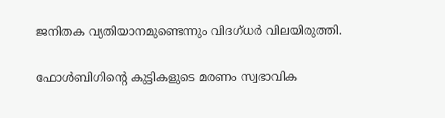ജനിതക വ്യതിയാനമുണ്ടെന്നും വിദഗ്ധര്‍ വിലയിരുത്തി.

ഫോള്‍ബിഗിന്റെ കുട്ടികളുടെ മരണം സ്വഭാവിക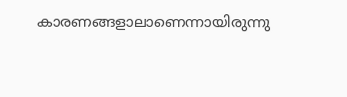കാരണങ്ങളാലാണെന്നായിരുന്നു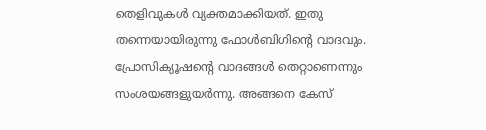തെളിവുകള്‍ വ്യക്തമാക്കിയത്. ഇതു തന്നെയായിരുന്നു ഫോള്‍ബിഗിന്റെ വാദവും. പ്രോസിക്യൂഷന്റെ വാദങ്ങള്‍ തെറ്റാണെന്നും സംശയങ്ങളുയര്‍ന്നു. അങ്ങനെ കേസ്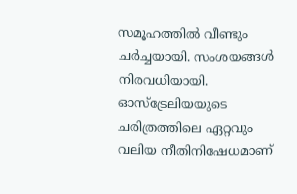സമൂഹത്തില്‍ വീണ്ടും ചര്‍ച്ചയായി. സംശയങ്ങള്‍ നിരവധിയായി. ഓസ്‌ട്രേലിയയുടെ ചരിത്രത്തിലെ ഏറ്റവും വലിയ നീതിനിഷേധമാണ്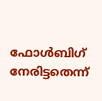ഫോള്‍ബിഗ് നേരിട്ടതെന്ന്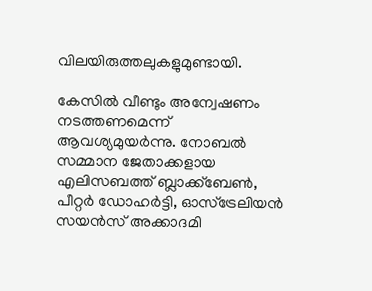വിലയിരുത്തലുകളുമുണ്ടായി.

കേസില്‍ വീണ്ടും അന്വേഷണം നടത്തണമെന്ന് ആവശ്യമുയര്‍ന്നു. നോബല്‍ സമ്മാന ജേതാക്കളായ എലിസബത്ത് ബ്ലാക്ക്‌ബേണ്‍, പീറ്റര്‍ ഡോഹര്‍ട്ടി, ഓസ്‌ട്രേലിയന്‍ സയന്‍സ് അക്കാദമി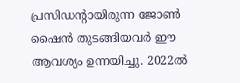പ്രസിഡന്റായിരുന്ന ജോണ്‍ ഷൈന്‍ തുടങ്ങിയവര്‍ ഈ ആവശ്യം ഉന്നയിച്ചു. 2022ല്‍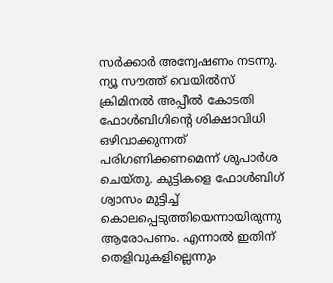സര്‍ക്കാര്‍ അന്വേഷണം നടന്നു. ന്യൂ സൗത്ത് വെയില്‍സ് ക്രിമിനല്‍ അപ്പീല്‍ കോടതി ഫോള്‍ബിഗിന്റെ ശിക്ഷാവിധി ഒഴിവാക്കുന്നത് പരിഗണിക്കണമെന്ന് ശുപാര്‍ശ ചെയ്തു. കുട്ടികളെ ഫോള്‍ബിഗ് ശ്വാസം മുട്ടിച്ച് കൊലപ്പെടുത്തിയെന്നായിരുന്നു ആരോപണം. എന്നാല്‍ ഇതിന് തെളിവുകളില്ലെന്നും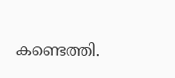കണ്ടെത്തി.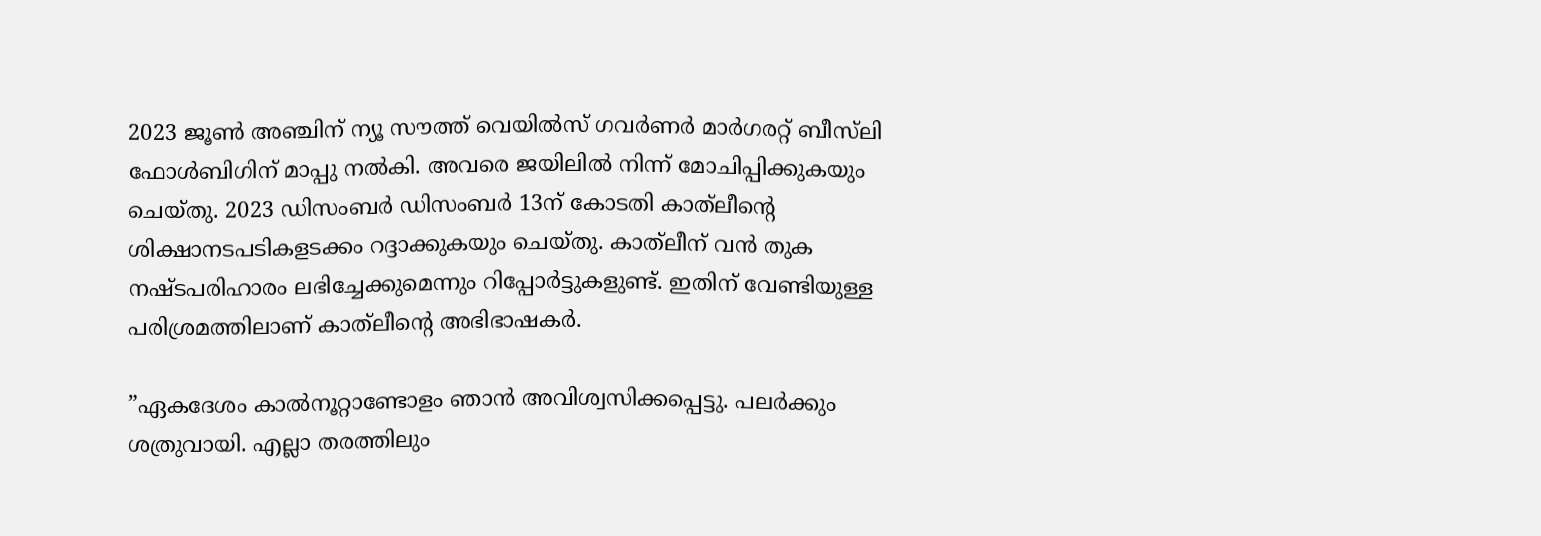2023 ജൂണ്‍ അഞ്ചിന് ന്യൂ സൗത്ത് വെയില്‍സ് ഗവര്‍ണര്‍ മാര്‍ഗരറ്റ് ബീസ്‌ലി ഫോള്‍ബിഗിന് മാപ്പു നല്‍കി. അവരെ ജയിലില്‍ നിന്ന് മോചിപ്പിക്കുകയും ചെയ്തു. 2023 ഡിസംബര്‍ ഡിസംബര്‍ 13ന് കോടതി കാത്‌ലീന്റെ ശിക്ഷാനടപടികളടക്കം റദ്ദാക്കുകയും ചെയ്തു. കാത്‌ലീന് വന്‍ തുക നഷ്ടപരിഹാരം ലഭിച്ചേക്കുമെന്നും റിപ്പോര്‍ട്ടുകളുണ്ട്. ഇതിന് വേണ്ടിയുള്ള പരിശ്രമത്തിലാണ് കാത്‌ലീന്റെ അഭിഭാഷകര്‍.

”ഏകദേശം കാല്‍നൂറ്റാണ്ടോളം ഞാന്‍ അവിശ്വസിക്കപ്പെട്ടു. പലര്‍ക്കും ശത്രുവായി. എല്ലാ തരത്തിലും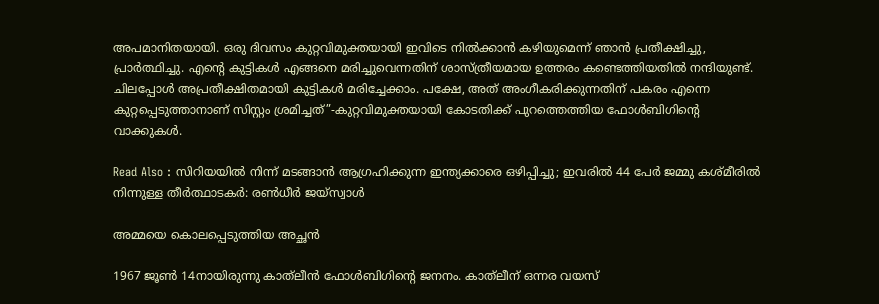അപമാനിതയായി. ഒരു ദിവസം കുറ്റവിമുക്തയായി ഇവിടെ നില്‍ക്കാന്‍ കഴിയുമെന്ന് ഞാന്‍ പ്രതീക്ഷിച്ചു, പ്രാര്‍ത്ഥിച്ചു. എന്റെ കുട്ടികള്‍ എങ്ങനെ മരിച്ചുവെന്നതിന് ശാസ്ത്രീയമായ ഉത്തരം കണ്ടെത്തിയതില്‍ നന്ദിയുണ്ട്. ചിലപ്പോള്‍ അപ്രതീക്ഷിതമായി കുട്ടികള്‍ മരിച്ചേക്കാം. പക്ഷേ, അത് അംഗീകരിക്കുന്നതിന് പകരം എന്നെ കുറ്റപ്പെടുത്താനാണ് സിസ്റ്റം ശ്രമിച്ചത്”-കുറ്റവിമുക്തയായി കോടതിക്ക് പുറത്തെത്തിയ ഫോള്‍ബിഗിന്റെ വാക്കുകള്‍.

Read Also : സിറിയയിൽ നിന്ന് മടങ്ങാൻ ആഗ്രഹിക്കുന്ന ഇന്ത്യക്കാരെ ഒഴിപ്പിച്ചു; ഇവരിൽ 44 പേർ ജമ്മു കശ്മീരിൽ നിന്നുള്ള തീർത്ഥാടകർ: രൺധീർ ജയ്സ്വാൾ

അമ്മയെ കൊലപ്പെടുത്തിയ അച്ഛന്‍

1967 ജൂണ്‍ 14നായിരുന്നു കാത്‌ലീന്‍ ഫോള്‍ബിഗിന്റെ ജനനം. കാത്‌ലീന് ഒന്നര വയസ്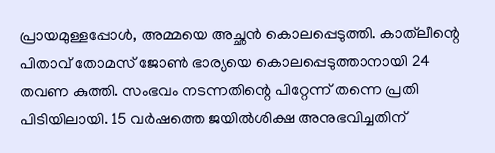പ്രായമുള്ളപ്പോള്‍, അമ്മയെ അച്ഛന്‍ കൊലപ്പെടുത്തി. കാത്‌ലീന്റെ പിതാവ് തോമസ് ജോണ്‍ ഭാര്യയെ കൊലപ്പെടുത്താനായി 24 തവണ കുത്തി. സംഭവം നടന്നതിന്റെ പിറ്റേന്ന് തന്നെ പ്രതി പിടിയിലായി. 15 വര്‍ഷത്തെ ജയില്‍ശിക്ഷ അനുഭവിച്ചതിന്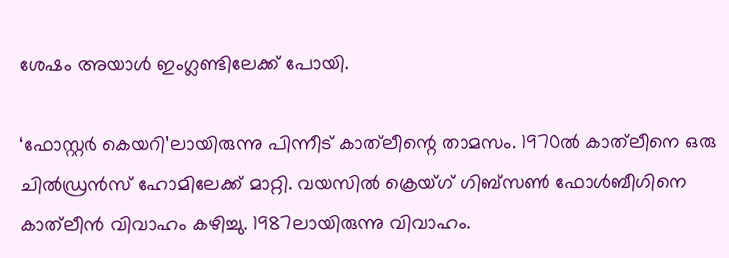ശേഷം അയാള്‍ ഇംഗ്ലണ്ടിലേക്ക് പോയി.

‘ഫോസ്റ്റര്‍ കെയറി’ലായിരുന്നു പിന്നീട് കാത്‌ലീന്റെ താമസം. 1970ല്‍ കാത്‌ലീനെ ഒരു ചില്‍ഡ്രന്‍സ് ഹോമിലേക്ക് മാറ്റി. വയസില്‍ ക്രെയ്ഗ് ഗിബ്‌സണ്‍ ഫോള്‍ബീഗിനെ കാത്‌ലീന്‍ വിവാഹം കഴിച്ചു. 1987ലായിരുന്നു വിവാഹം.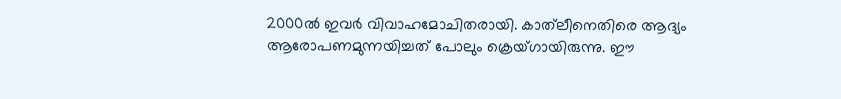2000ല്‍ ഇവര്‍ വിവാഹമോചിതരായി. കാത്‌ലീനെതിരെ ആദ്യം ആരോപണമുന്നയിച്ചത് പോലും ക്രെയ്ഗായിരുന്നു. ഈ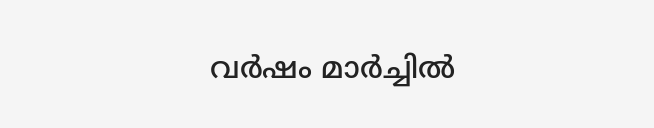വര്‍ഷം മാര്‍ച്ചില്‍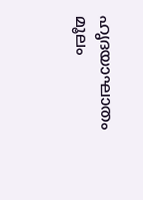ഹൃദയാഘാതം മൂലം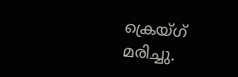ക്രെയ്ഗ് മരിച്ചു.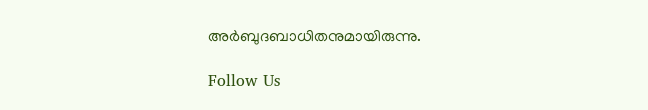അര്‍ബുദബാധിതനുമായിരുന്നു.

Follow Us